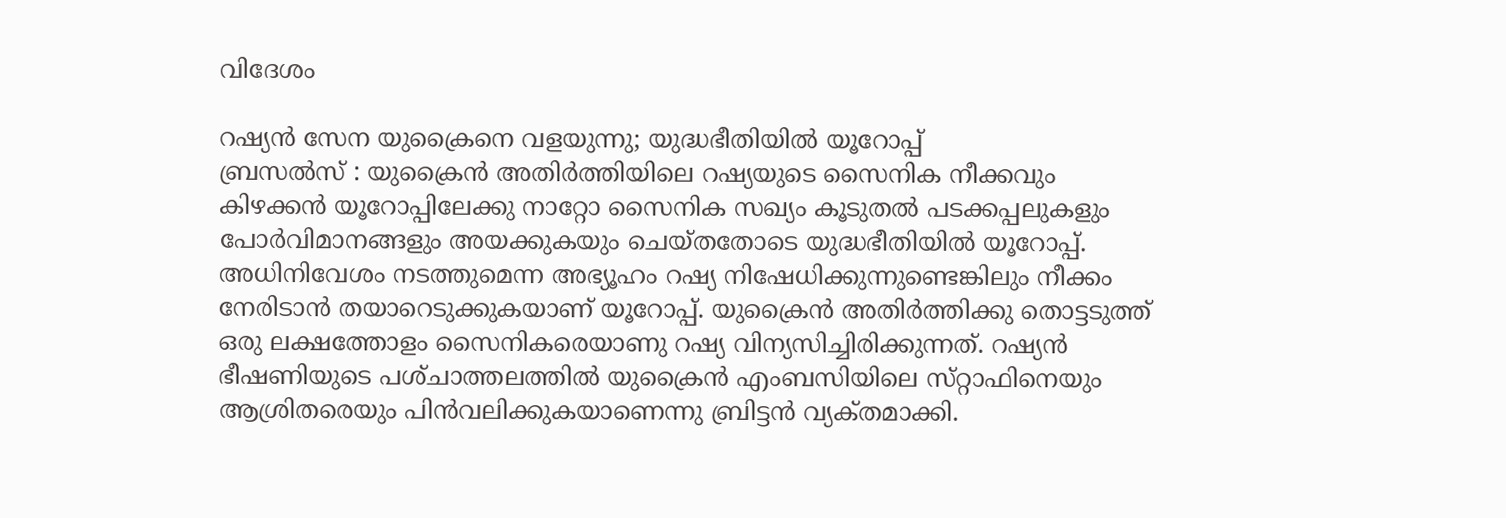വിദേശം

റഷ്യന്‍ സേന യുക്രൈനെ വളയുന്നു; യുദ്ധഭീതിയില്‍ യൂറോപ്പ്‌
ബ്രസല്‍സ്‌ : യുക്രൈന്‍ അതിര്‍ത്തിയിലെ റഷ്യയുടെ സൈനിക നീക്കവും കിഴക്കന്‍ യൂറോപ്പിലേക്കു നാറ്റോ സൈനിക സഖ്യം കൂടുതല്‍ പടക്കപ്പലുകളും പോര്‍വിമാനങ്ങളും അയക്കുകയും ചെയ്തതോടെ യുദ്ധഭീതിയില്‍ യൂറോപ്പ്‌. അധിനിവേശം നടത്തുമെന്ന അഭ്യൂഹം റഷ്യ നിഷേധിക്കുന്നുണ്ടെങ്കിലും നീക്കം നേരിടാന്‍ തയാറെടുക്കുകയാണ്‌ യൂറോപ്പ്‌. യുക്രൈന്‍ അതിര്‍ത്തിക്കു തൊട്ടടുത്ത്‌ ഒരു ലക്ഷത്തോളം സൈനികരെയാണു റഷ്യ വിന്യസിച്ചിരിക്കുന്നത്‌. റഷ്യന്‍ ഭീഷണിയുടെ പശ്‌ചാത്തലത്തില്‍ യുക്രൈന്‍ എംബസിയിലെ സ്‌റ്റാഫിനെയും ആശ്രിതരെയും പിന്‍വലിക്കുകയാണെന്നു ബ്രിട്ടന്‍ വ്യക്‌തമാക്കി.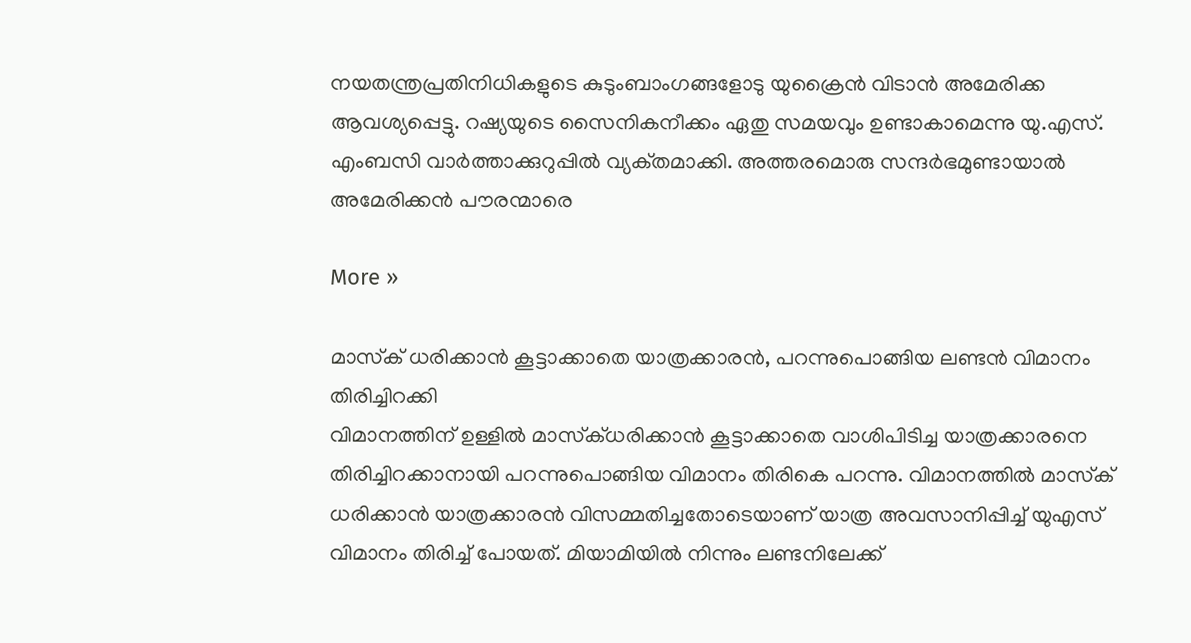നയതന്ത്രപ്രതിനിധികളുടെ കുടുംബാംഗങ്ങളോടു യുക്രൈന്‍ വിടാന്‍ അമേരിക്ക ആവശ്യപ്പെട്ടു. റഷ്യയുടെ സൈനികനീക്കം ഏതു സമയവും ഉണ്ടാകാമെന്നു യു.എസ്‌. എംബസി വാര്‍ത്താക്കുറുപ്പില്‍ വ്യക്‌തമാക്കി. അത്തരമൊരു സന്ദര്‍ഭമുണ്ടായാല്‍ അമേരിക്കന്‍ പൗരന്മാരെ

More »

മാസ്‌ക് ധരിക്കാന്‍ കൂട്ടാക്കാതെ യാത്രക്കാരന്‍, പറന്നുപൊങ്ങിയ ലണ്ടന്‍ വിമാനം തിരിച്ചിറക്കി
വിമാനത്തിന് ഉള്ളില്‍ മാസ്‌ക്ധരിക്കാന്‍ കൂട്ടാക്കാതെ വാശിപിടിച്ച യാത്രക്കാരനെ തിരിച്ചിറക്കാനായി പറന്നുപൊങ്ങിയ വിമാനം തിരികെ പറന്നു. വിമാനത്തില്‍ മാസ്‌ക് ധരിക്കാന്‍ യാത്രക്കാരന്‍ വിസമ്മതിച്ചതോടെയാണ് യാത്ര അവസാനിപ്പിച്ച് യുഎസ് വിമാനം തിരിച്ച് പോയത്. മിയാമിയില്‍ നിന്നും ലണ്ടനിലേക്ക്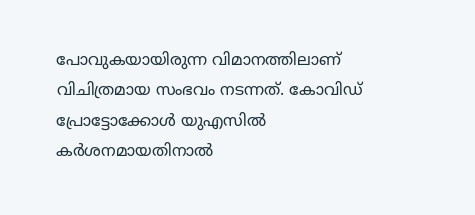പോവുകയായിരുന്ന വിമാനത്തിലാണ് വിചിത്രമായ സംഭവം നടന്നത്. കോവിഡ് പ്രോട്ടോക്കോള്‍ യുഎസില്‍ കര്‍ശനമായതിനാല്‍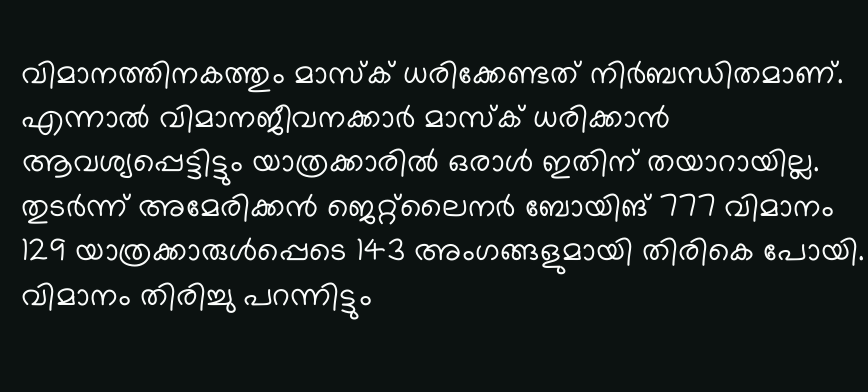വിമാനത്തിനകത്തും മാസ്‌ക് ധരിക്കേണ്ടത് നിര്‍ബന്ധിതമാണ്. എന്നാല്‍ വിമാനജീവനക്കാര്‍ മാസ്‌ക് ധരിക്കാന്‍ ആവശ്യപ്പെട്ടിട്ടും യാത്രക്കാരില്‍ ഒരാള്‍ ഇതിന് തയാറായില്ല. തുടര്‍ന്ന് അമേരിക്കന്‍ ജെറ്റ്‌ലൈനര്‍ ബോയിങ് 777 വിമാനം 129 യാത്രക്കാരുള്‍പ്പെടെ 143 അംഗങ്ങളുമായി തിരികെ പോയി. വിമാനം തിരിച്ചു പറന്നിട്ടും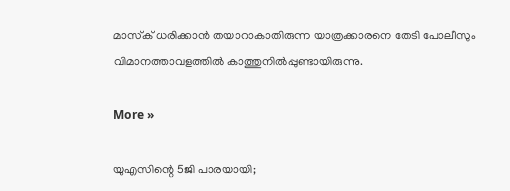മാസ്‌ക് ധരിക്കാന്‍ തയാറാകാതിരുന്ന യാത്രക്കാരനെ തേടി പോലീസും വിമാനത്താവളത്തില്‍ കാത്തുനില്‍പ്പുണ്ടായിരുന്നു.

More »

യുഎസിന്റെ 5ജി പാരയായി;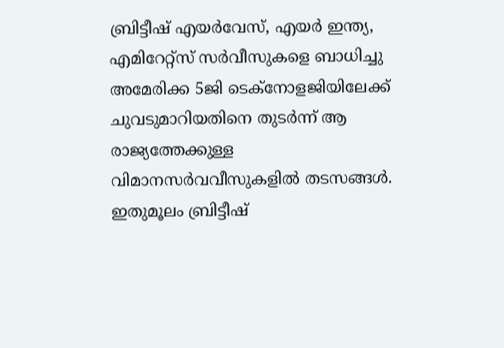ബ്രിട്ടീഷ് എയര്‍വേസ്, എയര്‍ ഇന്ത്യ, എമിറേറ്റ്‌സ് സര്‍വീസുകളെ ബാധിച്ചു
അമേരിക്ക 5ജി ടെക്‌നോളജിയിലേക്ക് ചുവടുമാറിയതിനെ തുടര്‍ന്ന് ആ രാജ്യത്തേക്കുള്ള വിമാനസര്‍വവീസുകളില്‍ തടസങ്ങള്‍. ഇതുമൂലം ബ്രിട്ടീഷ്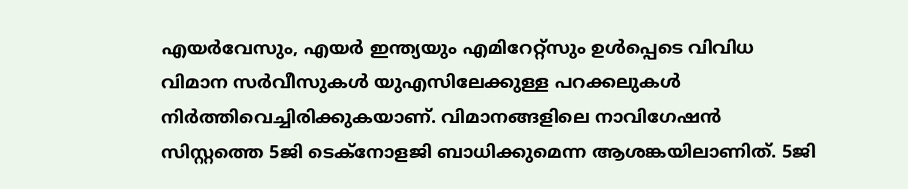എയര്‍വേസും, എയര്‍ ഇന്ത്യയും എമിറേറ്റ്‌സും ഉള്‍പ്പെടെ വിവിധ വിമാന സര്‍വീസുകള്‍ യുഎസിലേക്കുള്ള പറക്കലുകള്‍ നിര്‍ത്തിവെച്ചിരിക്കുകയാണ്. വിമാനങ്ങളിലെ നാവിഗേഷന്‍ സിസ്റ്റത്തെ 5ജി ടെക്‌നോളജി ബാധിക്കുമെന്ന ആശങ്കയിലാണിത്. 5ജി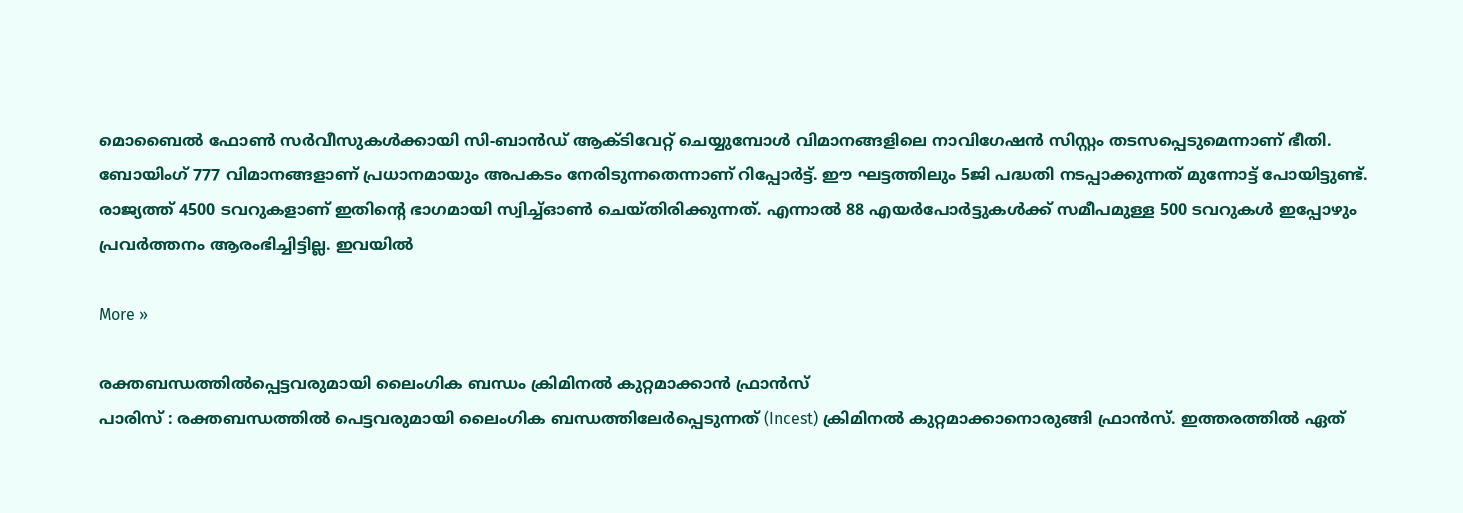മൊബൈല്‍ ഫോണ്‍ സര്‍വീസുകള്‍ക്കായി സി-ബാന്‍ഡ് ആക്ടിവേറ്റ് ചെയ്യുമ്പോള്‍ വിമാനങ്ങളിലെ നാവിഗേഷന്‍ സിസ്റ്റം തടസപ്പെടുമെന്നാണ് ഭീതി. ബോയിംഗ് 777 വിമാനങ്ങളാണ് പ്രധാനമായും അപകടം നേരിടുന്നതെന്നാണ് റിപ്പോര്‍ട്ട്. ഈ ഘട്ടത്തിലും 5ജി പദ്ധതി നടപ്പാക്കുന്നത് മുന്നോട്ട് പോയിട്ടുണ്ട്. രാജ്യത്ത് 4500 ടവറുകളാണ് ഇതിന്റെ ഭാഗമായി സ്വിച്ച്ഓണ്‍ ചെയ്തിരിക്കുന്നത്. എന്നാല്‍ 88 എയര്‍പോര്‍ട്ടുകള്‍ക്ക് സമീപമുള്ള 500 ടവറുകള്‍ ഇപ്പോഴും പ്രവര്‍ത്തനം ആരംഭിച്ചിട്ടില്ല. ഇവയില്‍

More »

രക്തബന്ധത്തില്‍പ്പെട്ടവരുമായി ലൈംഗിക ബന്ധം ക്രിമിനല്‍ കുറ്റമാക്കാന്‍ ഫ്രാന്‍സ്
പാരിസ് : രക്തബന്ധത്തില്‍ പെട്ടവരുമായി ലൈംഗിക ബന്ധത്തിലേര്‍പ്പെടുന്നത് (Incest) ക്രിമിനല്‍ കുറ്റമാക്കാനൊരുങ്ങി ഫ്രാന്‍സ്. ഇത്തരത്തില്‍ ഏത്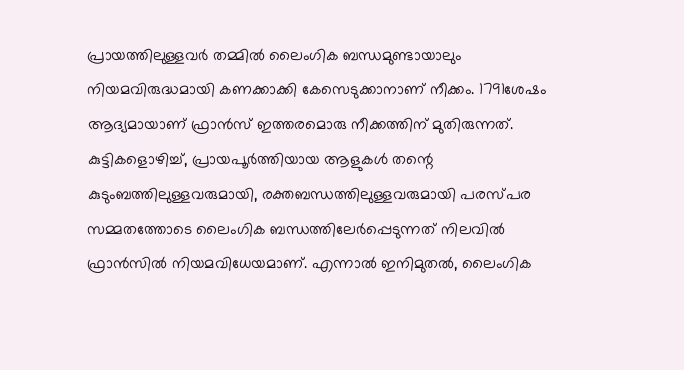പ്രായത്തിലുള്ളവര്‍ തമ്മില്‍ ലൈംഗിക ബന്ധമുണ്ടായാലും നിയമവിരുദ്ധമായി കണക്കാക്കി കേസെടുക്കാനാണ് നീക്കം. 1791ശേഷം ആദ്യമായാണ് ഫ്രാന്‍സ് ഇത്തരമൊരു നീക്കത്തിന് മുതിരുന്നത്. കുട്ടികളൊഴിച്ച്, പ്രായപൂര്‍ത്തിയായ ആളുകള്‍ തന്റെ കുടുംബത്തിലുള്ളവരുമായി, രക്തബന്ധത്തിലുള്ളവരുമായി പരസ്പര സമ്മതത്തോടെ ലൈംഗിക ബന്ധത്തിലേര്‍പ്പെടുന്നത് നിലവില്‍ ഫ്രാന്‍സില്‍ നിയമവിധേയമാണ്. എന്നാല്‍ ഇനിമുതല്‍, ലൈംഗിക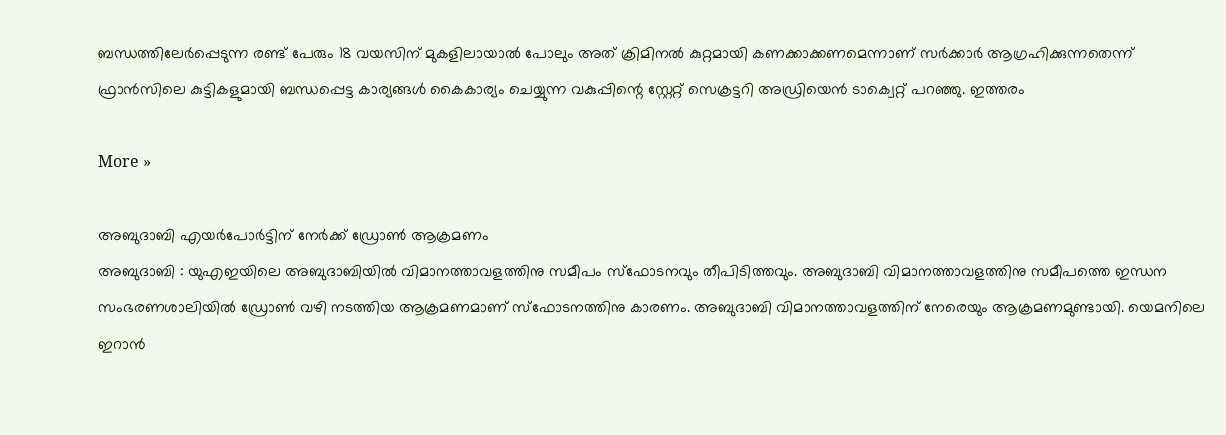ബന്ധത്തിലേര്‍പ്പെടുന്ന രണ്ട് പേരും 18 വയസിന് മുകളിലായാല്‍ പോലും അത് ക്രിമിനല്‍ കുറ്റമായി കണക്കാക്കണമെന്നാണ് സര്‍ക്കാര്‍ ആഗ്രഹിക്കുന്നതെന്ന് ഫ്രാന്‍സിലെ കുട്ടികളുമായി ബന്ധപ്പെട്ട കാര്യങ്ങള്‍ കൈകാര്യം ചെയ്യുന്ന വകുപ്പിന്റെ സ്റ്റേറ്റ് സെക്രട്ടറി അഡ്രിയെന്‍ ടാക്വെറ്റ് പറഞ്ഞു. ഇത്തരം

More »

അബുദാബി എയര്‍പോര്‍ട്ടിന് നേര്‍ക്ക് ഡ്രോണ്‍ ആക്രമണം
അബുദാബി : യുഎഇയിലെ അബുദാബിയില്‍ വിമാനത്താവളത്തിനു സമീപം സ്‌ഫോടനവും തീപിടിത്തവും. അബുദാബി വിമാനത്താവളത്തിനു സമീപത്തെ ഇന്ധന സംഭരണശാലിയില്‍ ഡ്രോണ്‍ വഴി നടത്തിയ ആക്രമണമാണ് സ്‌ഫോടനത്തിനു കാരണം. അബുദാബി വിമാനത്താവളത്തിന് നേരെയും ആക്രമണമുണ്ടായി. യെമനിലെ ഇറാന്‍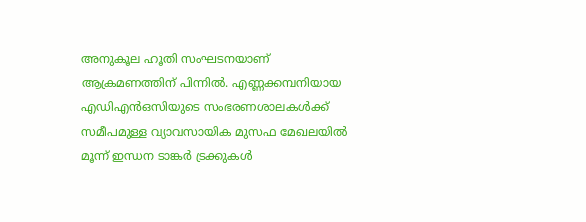അനുകൂല ഹൂതി സംഘടനയാണ് ആക്രമണത്തിന് പിന്നില്‍. എണ്ണക്കമ്പനിയായ എഡിഎന്‍ഒസിയുടെ സംഭരണശാലകള്‍ക്ക് സമീപമുള്ള വ്യാവസായിക മുസഫ മേഖലയില്‍ മൂന്ന് ഇന്ധന ടാങ്കര്‍ ട്രക്കുകള്‍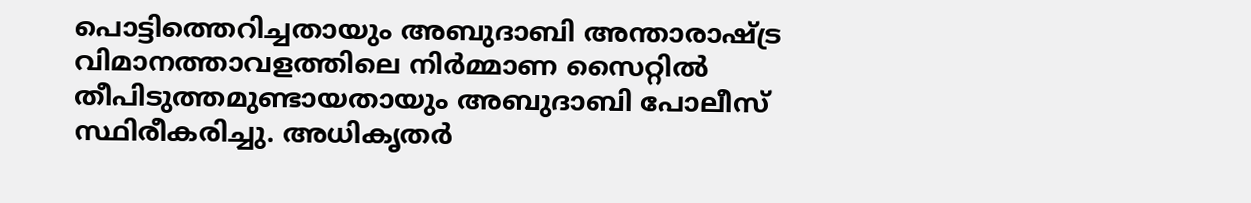പൊട്ടിത്തെറിച്ചതായും അബുദാബി അന്താരാഷ്ട്ര വിമാനത്താവളത്തിലെ നിര്‍മ്മാണ സൈറ്റില്‍ തീപിടുത്തമുണ്ടായതായും അബുദാബി പോലീസ് സ്ഥിരീകരിച്ചു. അധികൃതര്‍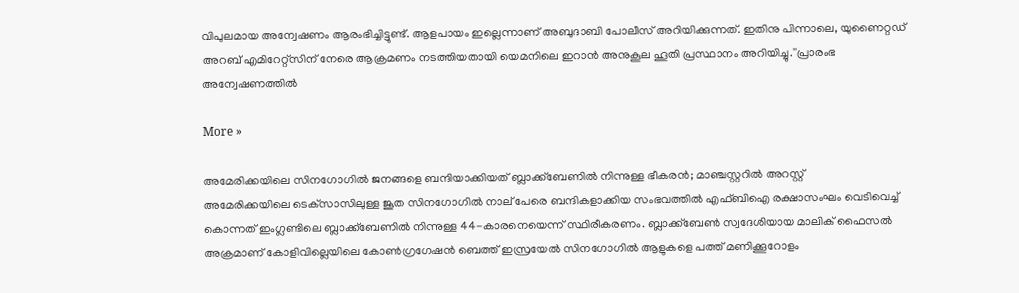വിപുലമായ അന്വേഷണം ആരംഭിച്ചിട്ടുണ്ട്. ആളപായം ഇല്ലെന്നാണ് അബുദാബി പോലീസ് അറിയിക്കുന്നത്. ഇതിനു പിന്നാലെ, യുണൈറ്റഡ് അറബ് എമിറേറ്റ്സിന് നേരെ ആക്രമണം നടത്തിയതായി യെമനിലെ ഇറാന്‍ അനുകൂല ഹൂതി പ്രസ്ഥാനം അറിയിച്ചു.''പ്രാരംഭ അന്വേഷണത്തില്‍

More »

അമേരിക്കയിലെ സിനഗോഗില്‍ ജനങ്ങളെ ബന്ദിയാക്കിയത് ബ്ലാക്ക്‌ബേണില്‍ നിന്നുള്ള ഭീകരന്‍; മാഞ്ചസ്റ്ററില്‍ അറസ്റ്റ്
അമേരിക്കയിലെ ടെക്‌സാസിലുള്ള ജൂത സിനഗോഗില്‍ നാല് പേരെ ബന്ദികളാക്കിയ സംഭവത്തില്‍ എഫ്ബിഐ രക്ഷാസംഘം വെടിവെച്ച് കൊന്നത് ഇംഗ്ലണ്ടിലെ ബ്ലാക്ക്‌ബേണില്‍ നിന്നുള്ള 44-കാരനെയെന്ന് സ്ഥിരീകരണം. ബ്ലാക്ക്‌ബേണ്‍ സ്വദേശിയായ മാലിക് ഫൈസല്‍ അക്രമാണ് കോളിവില്ലെയിലെ കോണ്‍ഗ്രഗേഷന്‍ ബെത്ത് ഇസ്രയേല്‍ സിനഗോഗില്‍ ആളുകളെ പത്ത് മണിക്കൂറോളം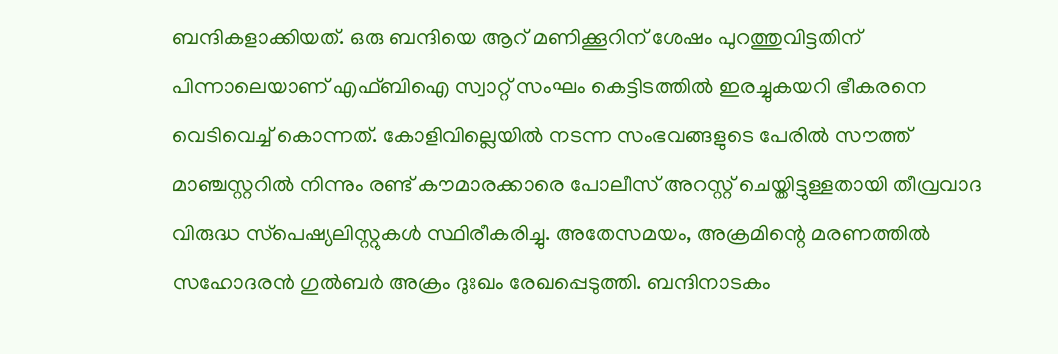ബന്ദികളാക്കിയത്. ഒരു ബന്ദിയെ ആറ് മണിക്കൂറിന് ശേഷം പുറത്തുവിട്ടതിന് പിന്നാലെയാണ് എഫ്ബിഐ സ്വാറ്റ് സംഘം കെട്ടിടത്തില്‍ ഇരച്ചുകയറി ഭീകരനെ വെടിവെച്ച് കൊന്നത്. കോളിവില്ലെയില്‍ നടന്ന സംഭവങ്ങളുടെ പേരില്‍ സൗത്ത് മാഞ്ചസ്റ്ററില്‍ നിന്നും രണ്ട് കൗമാരക്കാരെ പോലീസ് അറസ്റ്റ് ചെയ്തിട്ടുള്ളതായി തീവ്രവാദ വിരുദ്ധ സ്‌പെഷ്യലിസ്റ്റുകള്‍ സ്ഥിരീകരിച്ചു. അതേസമയം, അക്രമിന്റെ മരണത്തില്‍ സഹോദരന്‍ ഗുല്‍ബര്‍ അക്രം ദുഃഖം രേഖപ്പെടുത്തി. ബന്ദിനാടകം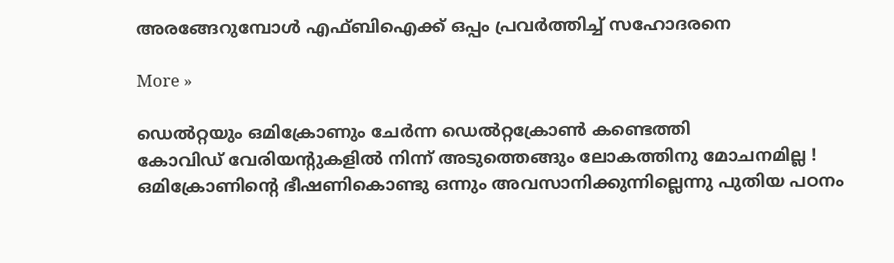അരങ്ങേറുമ്പോള്‍ എഫ്ബിഐക്ക് ഒപ്പം പ്രവര്‍ത്തിച്ച് സഹോദരനെ

More »

ഡെല്‍റ്റയും ഒമിക്രോണും ചേര്‍ന്ന ഡെല്‍റ്റക്രോണ്‍ കണ്ടെത്തി
കോവിഡ് വേരിയന്റുകളില്‍ നിന്ന് അടുത്തെങ്ങും ലോകത്തിനു മോചനമില്ല ! ഒമിക്രോണിന്റെ ഭീഷണികൊണ്ടു ഒന്നും അവസാനിക്കുന്നില്ലെന്നു പുതിയ പഠനം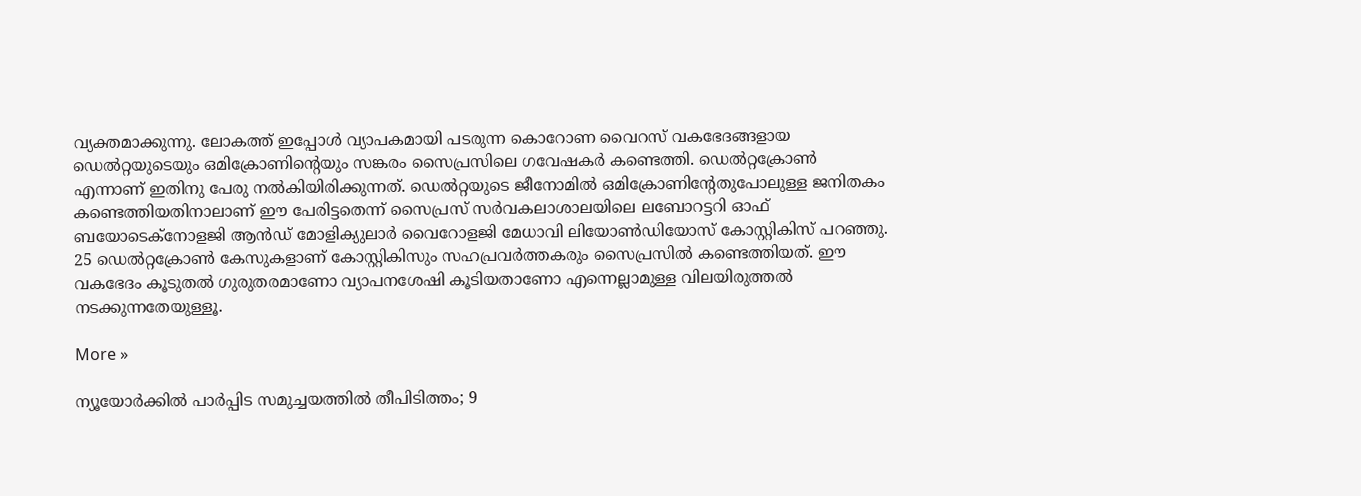വ്യക്തമാക്കുന്നു. ലോകത്ത് ഇപ്പോള്‍ വ്യാപകമായി പടരുന്ന കൊറോണ വൈറസ് വകഭേദങ്ങളായ ഡെല്‍റ്റയുടെയും ഒമിക്രോണിന്റെയും സങ്കരം സൈപ്രസിലെ ഗവേഷകര്‍ കണ്ടെത്തി. ഡെല്‍റ്റക്രോണ്‍ എന്നാണ് ഇതിനു പേരു നല്‍കിയിരിക്കുന്നത്. ഡെല്‍റ്റയുടെ ജീനോമില്‍ ഒമിക്രോണിന്റേതുപോലുള്ള ജനിതകം കണ്ടെത്തിയതിനാലാണ് ഈ പേരിട്ടതെന്ന് സൈപ്രസ് സര്‍വകലാശാലയിലെ ലബോറട്ടറി ഓഫ് ബയോടെക്‌നോളജി ആന്‍ഡ് മോളിക്യുലാര്‍ വൈറോളജി മേധാവി ലിയോണ്‍ഡിയോസ് കോസ്റ്റികിസ് പറഞ്ഞു. 25 ഡെല്‍റ്റക്രോണ്‍ കേസുകളാണ് കോസ്റ്റികിസും സഹപ്രവര്‍ത്തകരും സൈപ്രസില്‍ കണ്ടെത്തിയത്. ഈ വകഭേദം കൂടുതല്‍ ഗുരുതരമാണോ വ്യാപനശേഷി കൂടിയതാണോ എന്നെല്ലാമുള്ള വിലയിരുത്തല്‍ നടക്കുന്നതേയുള്ളൂ.

More »

ന്യൂയോര്‍ക്കില്‍ പാര്‍പ്പിട സമുച്ചയത്തില്‍ തീപിടിത്തം; 9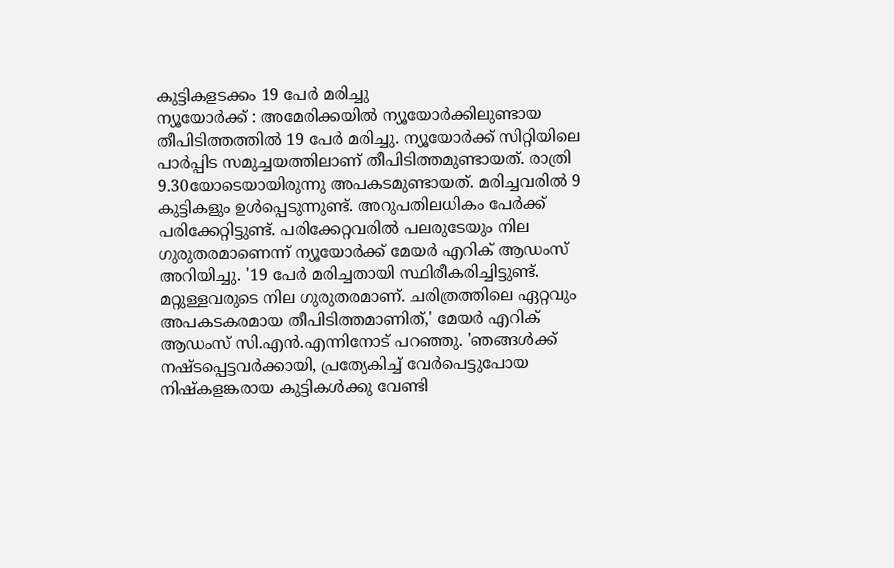കുട്ടികളടക്കം 19 പേര്‍ മരിച്ചു
ന്യൂയോര്‍ക്ക് : അമേരിക്കയില്‍ ന്യൂയോര്‍ക്കിലുണ്ടായ തീപിടിത്തത്തില്‍ 19 പേര്‍ മരിച്ചു. ന്യൂയോര്‍ക്ക് സിറ്റിയിലെ പാര്‍പ്പിട സമുച്ചയത്തിലാണ് തീപിടിത്തമുണ്ടായത്. രാത്രി 9.30യോടെയായിരുന്നു അപകടമുണ്ടായത്. മരിച്ചവരില്‍ 9 കുട്ടികളും ഉള്‍പ്പെടുന്നുണ്ട്. അറുപതിലധികം പേര്‍ക്ക് പരിക്കേറ്റിട്ടുണ്ട്. പരിക്കേറ്റവരില്‍ പലരുടേയും നില ഗുരുതരമാണെന്ന് ന്യൂയോര്‍ക്ക് മേയര്‍ എറിക് ആഡംസ് അറിയിച്ചു. '19 പേര്‍ മരിച്ചതായി സ്ഥിരീകരിച്ചിട്ടുണ്ട്. മറ്റുള്ളവരുടെ നില ഗുരുതരമാണ്. ചരിത്രത്തിലെ ഏറ്റവും അപകടകരമായ തീപിടിത്തമാണിത്,' മേയര്‍ എറിക് ആഡംസ് സി.എന്‍.എന്നിനോട് പറഞ്ഞു. 'ഞങ്ങള്‍ക്ക് നഷ്ടപ്പെട്ടവര്‍ക്കായി, പ്രത്യേകിച്ച് വേര്‍പെട്ടുപോയ നിഷ്‌കളങ്കരായ കുട്ടികള്‍ക്കു വേണ്ടി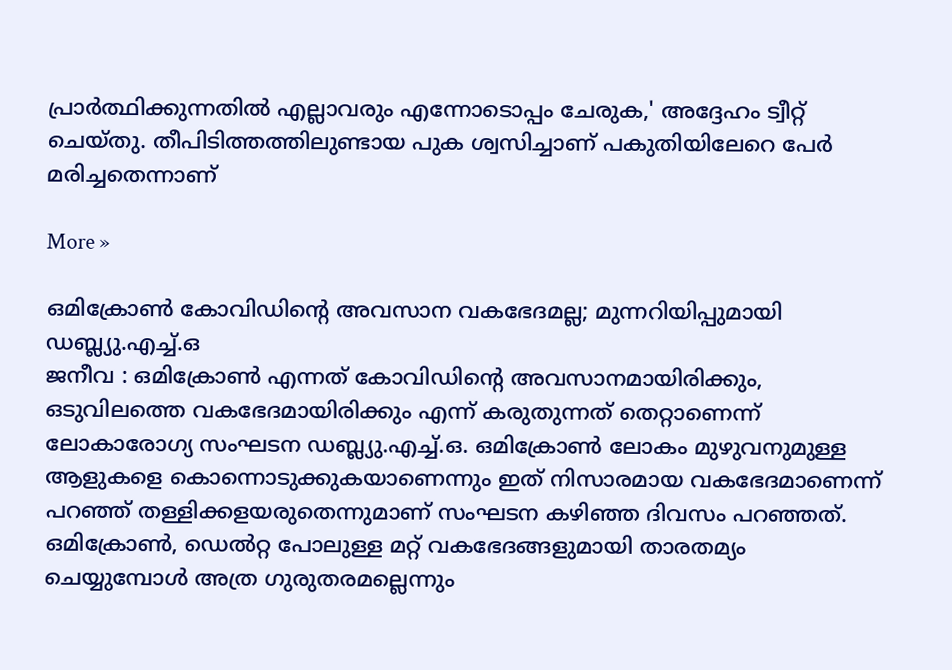പ്രാര്‍ത്ഥിക്കുന്നതില്‍ എല്ലാവരും എന്നോടൊപ്പം ചേരുക,' അദ്ദേഹം ട്വീറ്റ് ചെയ്തു. തീപിടിത്തത്തിലുണ്ടായ പുക ശ്വസിച്ചാണ് പകുതിയിലേറെ പേര്‍ മരിച്ചതെന്നാണ്

More »

ഒമിക്രോണ്‍ കോവിഡിന്റെ അവസാന വകഭേദമല്ല; മുന്നറിയിപ്പുമായി ഡബ്ല്യു.എച്ച്.ഒ
ജനീവ : ഒമിക്രോണ്‍ എന്നത് കോവിഡിന്റെ അവസാനമായിരിക്കും, ഒടുവിലത്തെ വകഭേദമായിരിക്കും എന്ന് കരുതുന്നത് തെറ്റാണെന്ന് ലോകാരോഗ്യ സംഘടന ഡബ്ല്യു.എച്ച്.ഒ. ഒമിക്രോണ്‍ ലോകം മുഴുവനുമുള്ള ആളുകളെ കൊന്നൊടുക്കുകയാണെന്നും ഇത് നിസാരമായ വകഭേദമാണെന്ന് പറഞ്ഞ് തള്ളിക്കളയരുതെന്നുമാണ് സംഘടന കഴിഞ്ഞ ദിവസം പറഞ്ഞത്. ഒമിക്രോണ്‍, ഡെല്‍റ്റ പോലുള്ള മറ്റ് വകഭേദങ്ങളുമായി താരതമ്യം ചെയ്യുമ്പോള്‍ അത്ര ഗുരുതരമല്ലെന്നും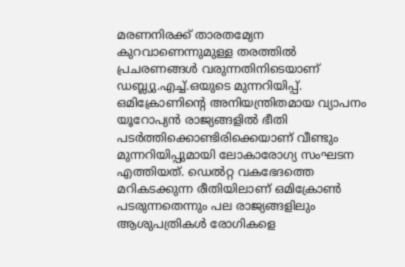മരണനിരക്ക് താരതമ്യേന കുറവാണെന്നുമുള്ള തരത്തില്‍ പ്രചരണങ്ങള്‍ വരുന്നതിനിടെയാണ് ഡബ്ല്യു.എച്ച്.ഒയുടെ മുന്നറിയിപ്പ്. ഒമിക്രോണിന്റെ അനിയന്ത്രിതമായ വ്യാപനം യൂറോപ്യന്‍ രാജ്യങ്ങളില്‍ ഭീതി പടര്‍ത്തിക്കൊണ്ടിരിക്കെയാണ് വീണ്ടും മുന്നറിയിപ്പുമായി ലോകാരോഗ്യ സംഘടന എത്തിയത്. ഡെല്‍റ്റ വകഭേദത്തെ മറികടക്കുന്ന രീതിയിലാണ് ഒമിക്രോണ്‍ പടരുന്നതെന്നും പല രാജ്യങ്ങളിലും ആശുപത്രികള്‍ രോഗികളെ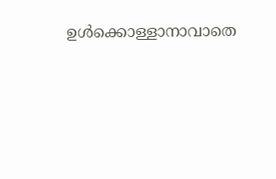ഉള്‍ക്കൊള്ളാനാവാതെ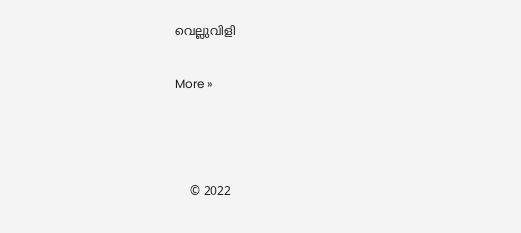വെല്ലുവിളി

More »



    © 2022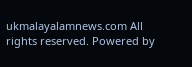ukmalayalamnews.com All rights reserved. Powered by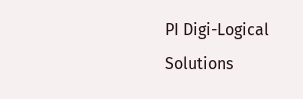PI Digi-Logical Solutions